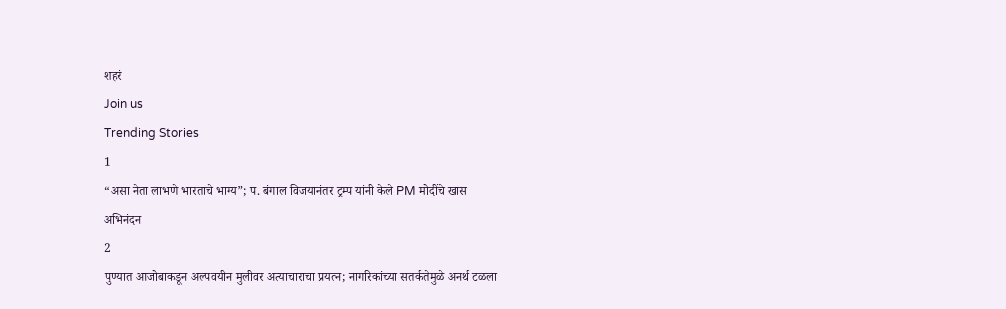शहरं
Join us
Trending Stories
1
“असा नेता लाभणे भारताचे भाग्य”; प. बंगाल विजयानंतर ट्रम्प यांनी केले PM मोदींचे खास अभिनंदन
2
पुण्यात आजोबाकडून अल्पवयीन मुलीवर अत्याचाराचा प्रयत्न; नागरिकांच्या सतर्कतेमुळे अनर्थ टळला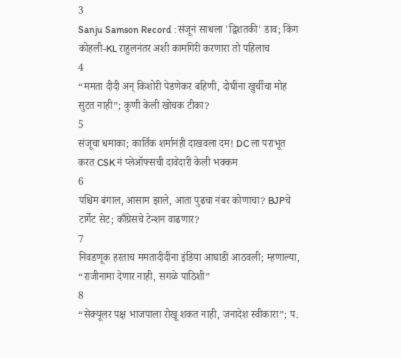3
Sanju Samson Record : संजूनं साधला 'द्विशतकी' डाव; किंग कोहली-KL राहुलनंतर अशी कामगिरी करणारा तो पहिलाच
4
“ममता दीदी अन् किशोरी पेडणेकर बहिणी, दोघींना खुर्चीचा मोह सुटत नाही”; कुणी केली खोचक टीका?
5
संजूचा धमाका; कार्तिक शर्मानंही दाखवला दम! DC ला पराभूत करत CSK नं प्लेऑफ्सची दावेदारी केली भक्कम
6
पश्चिम बंगाल, आसाम झाले, आता पुढचा नंबर कोणाचा? BJPचे टार्गेट सेट; काँग्रेसचे टेन्शन वाढणार?
7
निवडणूक हरताच ममतादीदींना इंडिया आघाडी आठवली; म्हणाल्या, “राजीनामा देणार नाही, सगळे पाठिशी”
8
“सेक्यूलर पक्ष भाजपाला रोखू शकत नाही, जनादेश स्वीकारा”; प.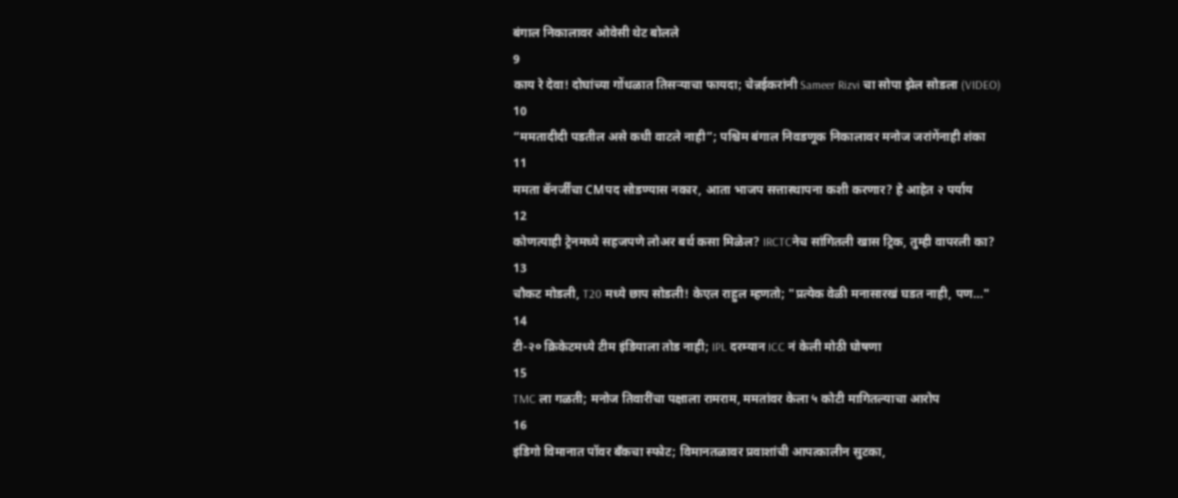बंगाल निकालावर ओवेसी थेट बोलले
9
काय रे देवा! दोघांच्या गोंधळात तिसऱ्याचा फायदा; चेन्नईकरांनी Sameer Rizvi चा सोपा झेल सोडला (VIDEO)
10
“ममतादीदी पडतील असे कधी वाटले नाही”; पश्चिम बंगाल निवडणूक निकालावर मनोज जरांगेंनाही शंका
11
ममता बॅनर्जींचा CMपद सोडण्यास नकार, आता भाजप सत्तास्थापना कशी करणार? हे आहेत २ पर्याय
12
कोणत्याही ट्रेनमध्ये सहजपणे लोअर बर्थ कसा मिळेल? IRCTCनेच सांगितली खास ट्रिक, तुम्ही वापरली का?
13
चौकट मोडली, T20 मध्ये छाप सोडली! केएल राहुल म्हणतो; "प्रत्येक वेळी मनासारखं घडत नाही, पण…"
14
टी-२० क्रिकेटमध्ये टीम इंडियाला तोड नाही; IPL दरम्यान ICC नं केली मोठी घोषणा
15
TMC ला गळती; मनोज तिवारींचा पक्षाला रामराम, ममतांवर केला ५ कोटी मागितल्याचा आरोप
16
इंडिगो विमानात पॉवर बँकचा स्फोट; विमानतळावर प्रवाशांची आपत्कालीन सुटका,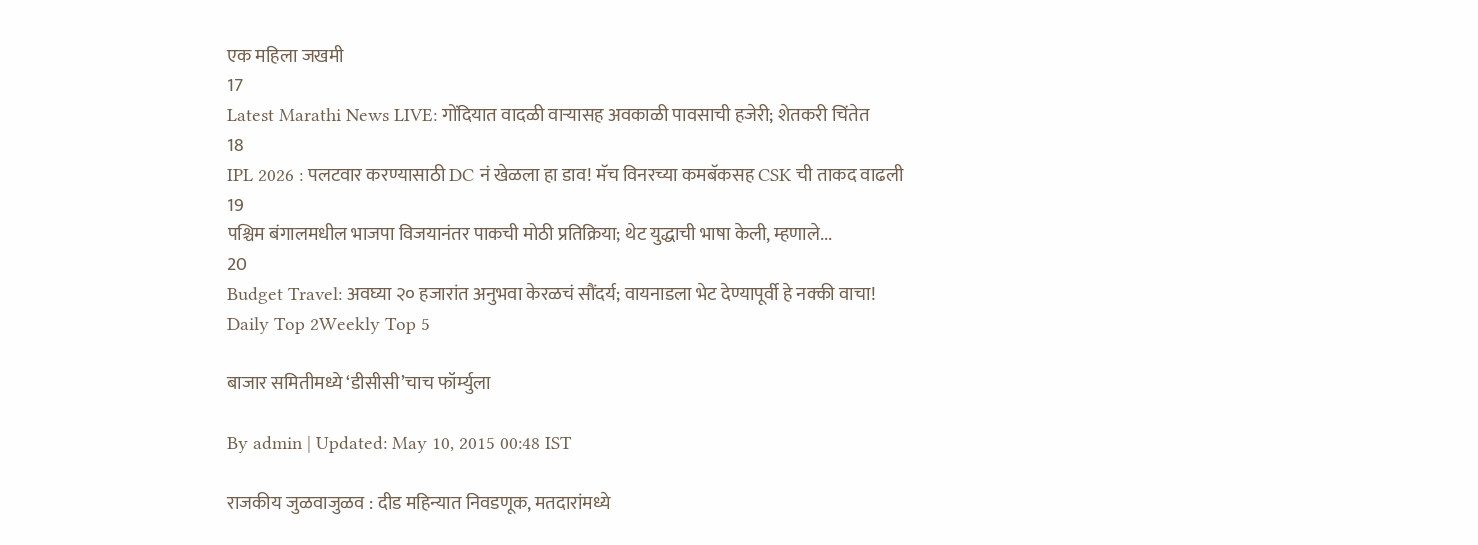एक महिला जखमी
17
Latest Marathi News LIVE: गोंदियात वादळी वाऱ्यासह अवकाळी पावसाची हजेरी; शेतकरी चिंतेत
18
IPL 2026 : पलटवार करण्यासाठी DC नं खेळला हा डाव! मॅच विनरच्या कमबॅकसह CSK ची ताकद वाढली
19
पश्चिम बंगालमधील भाजपा विजयानंतर पाकची मोठी प्रतिक्रिया; थेट युद्धाची भाषा केली, म्हणाले...
20
Budget Travel: अवघ्या २० हजारांत अनुभवा केरळचं सौंदर्य; वायनाडला भेट देण्यापूर्वी हे नक्की वाचा!
Daily Top 2Weekly Top 5

बाजार समितीमध्ये ‘डीसीसी’चाच फॉर्म्युला

By admin | Updated: May 10, 2015 00:48 IST

राजकीय जुळवाजुळव : दीड महिन्यात निवडणूक, मतदारांमध्ये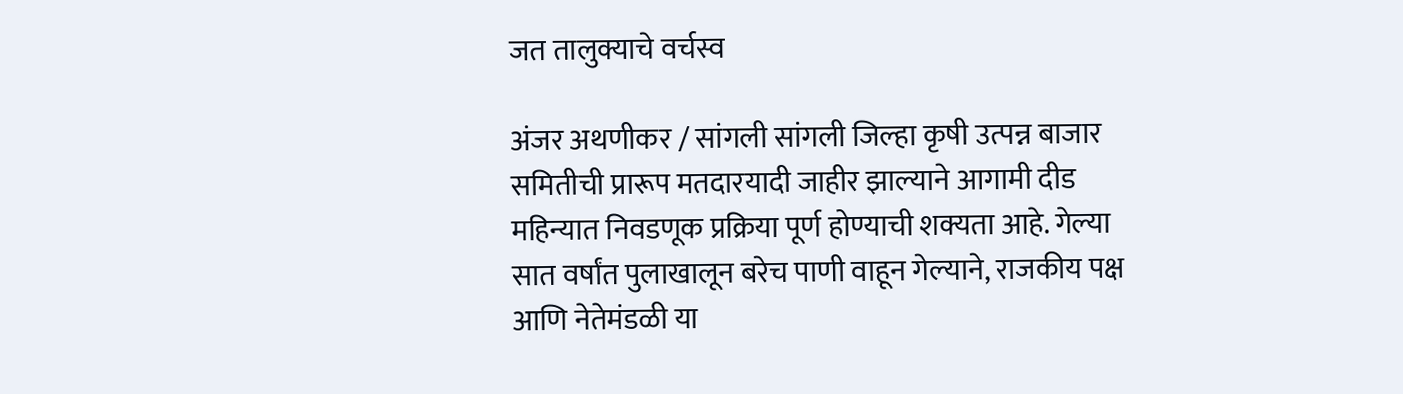जत तालुक्याचे वर्चस्व

अंजर अथणीकर / सांगली सांगली जिल्हा कृषी उत्पन्न बाजार समितीची प्रारूप मतदारयादी जाहीर झाल्याने आगामी दीड महिन्यात निवडणूक प्रक्रिया पूर्ण होण्याची शक्यता आहे. गेल्या सात वर्षांत पुलाखालून बरेच पाणी वाहून गेल्याने, राजकीय पक्ष आणि नेतेमंडळी या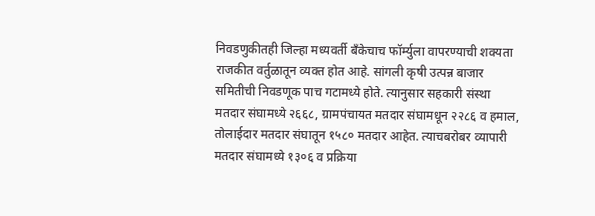निवडणुकीतही जिल्हा मध्यवर्ती बँकेचाच फॉर्म्युला वापरण्याची शक्यता राजकीत वर्तुळातून व्यक्त होत आहे. सांगली कृषी उत्पन्न बाजार समितीची निवडणूक पाच गटामध्ये होते. त्यानुसार सहकारी संस्था मतदार संघामध्ये २६६८, ग्रामपंचायत मतदार संघामधून २२८६ व हमाल, तोलाईदार मतदार संघातून १५८० मतदार आहेत. त्याचबरोबर व्यापारी मतदार संघामध्ये १३०६ व प्रक्रिया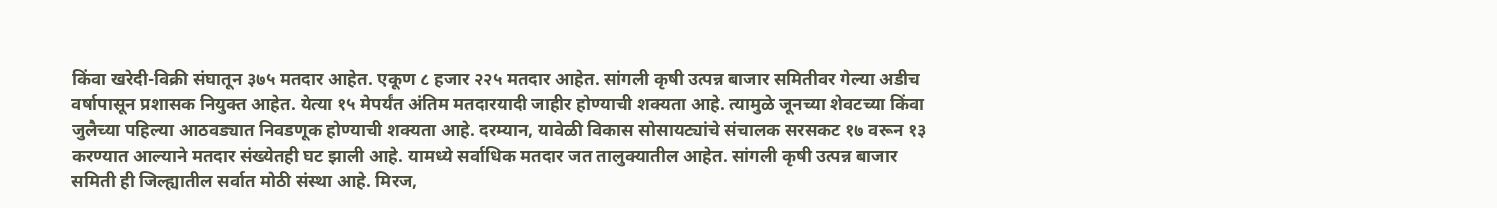किंवा खरेदी-विक्री संघातून ३७५ मतदार आहेत. एकूण ८ हजार २२५ मतदार आहेत. सांगली कृषी उत्पन्न बाजार समितीवर गेल्या अडीच वर्षापासून प्रशासक नियुक्त आहेत. येत्या १५ मेपर्यंत अंतिम मतदारयादी जाहीर होण्याची शक्यता आहे. त्यामुळे जूनच्या शेवटच्या किंवा जुलैच्या पहिल्या आठवड्यात निवडणूक होण्याची शक्यता आहे. दरम्यान, यावेळी विकास सोसायट्यांचे संचालक सरसकट १७ वरून १३ करण्यात आल्याने मतदार संख्येतही घट झाली आहे. यामध्ये सर्वाधिक मतदार जत तालुक्यातील आहेत. सांगली कृषी उत्पन्न बाजार समिती ही जिल्ह्यातील सर्वात मोठी संस्था आहे. मिरज,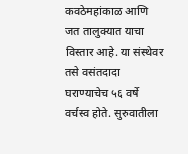कवठेमहांकाळ आणि जत तालुक्यात याचा विस्तार आहे. या संस्थेवर तसे वसंतदादा घराण्याचेच ५६ वर्षे वर्चस्व होते. सुरुवातीला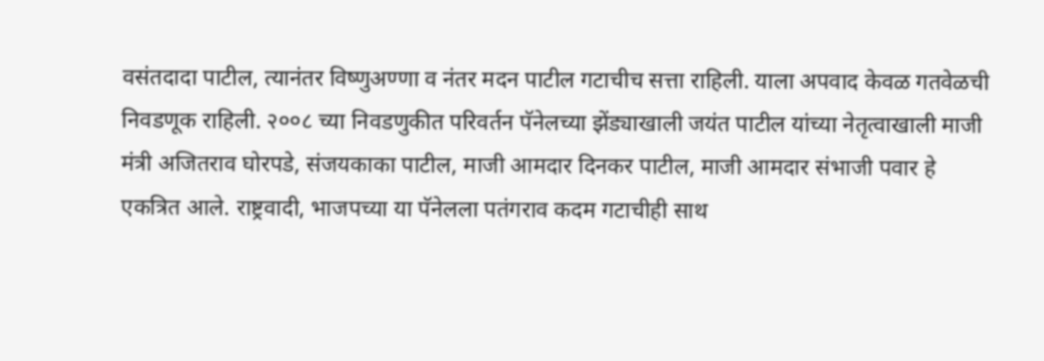वसंतदादा पाटील, त्यानंतर विष्णुअण्णा व नंतर मदन पाटील गटाचीच सत्ता राहिली. याला अपवाद केवळ गतवेळची निवडणूक राहिली. २००८ च्या निवडणुकीत परिवर्तन पॅनेलच्या झेंड्याखाली जयंत पाटील यांच्या नेतृत्वाखाली माजी मंत्री अजितराव घोरपडे, संजयकाका पाटील, माजी आमदार दिनकर पाटील, माजी आमदार संभाजी पवार हे एकत्रित आले. राष्ट्रवादी, भाजपच्या या पॅनेलला पतंगराव कदम गटाचीही साथ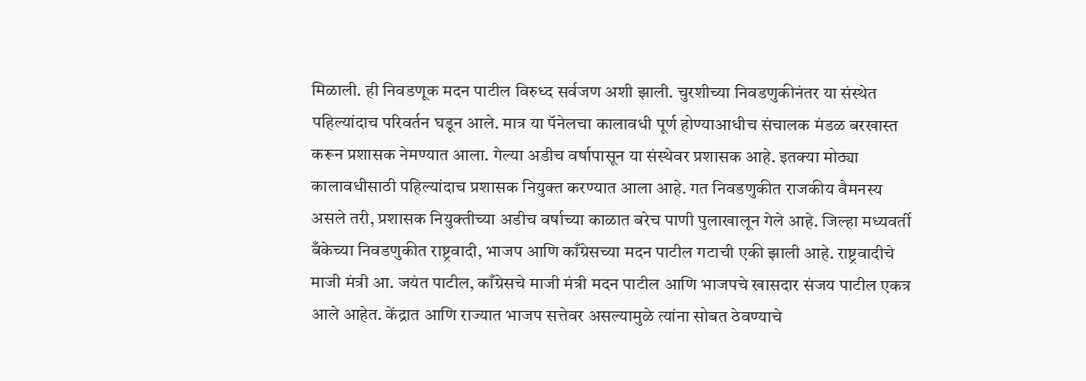मिळाली. ही निवडणूक मदन पाटील विरुध्द सर्वजण अशी झाली. चुरशीच्या निवडणुकीनंतर या संस्थेत पहिल्यांदाच परिवर्तन घडून आले. मात्र या पॅनेलचा कालावधी पूर्ण होण्याआधीच संचालक मंडळ बरखास्त करून प्रशासक नेमण्यात आला. गेल्या अडीच वर्षापासून या संस्थेवर प्रशासक आहे. इतक्या मोठ्या कालावधीसाठी पहिल्यांदाच प्रशासक नियुक्त करण्यात आला आहे. गत निवडणुकीत राजकीय वैमनस्य असले तरी, प्रशासक नियुक्तीच्या अडीच वर्षाच्या काळात बरेच पाणी पुलाखालून गेले आहे. जिल्हा मध्यवर्ती बँकेच्या निवडणुकीत राष्ट्रवादी, भाजप आणि काँग्रेसच्या मदन पाटील गटाची एकी झाली आहे. राष्ट्रवादीचे माजी मंत्री आ. जयंत पाटील, काँग्रेसचे माजी मंत्री मदन पाटील आणि भाजपचे खासदार संजय पाटील एकत्र आले आहेत. केंद्रात आणि राज्यात भाजप सत्तेवर असल्यामुळे त्यांना सोबत ठेवण्याचे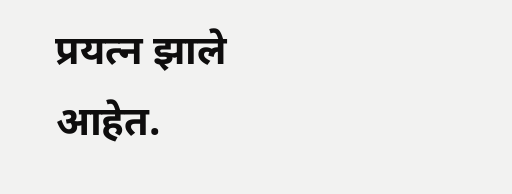प्रयत्न झाले आहेत.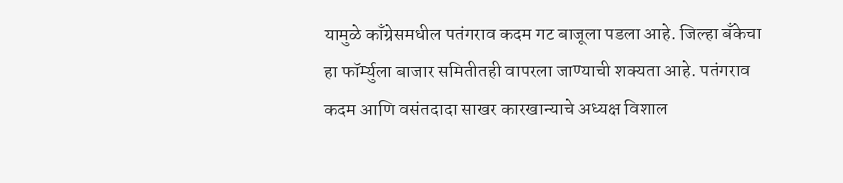यामुळे काँग्रेसमधील पतंगराव कदम गट बाजूला पडला आहे. जिल्हा बँकेचा हा फॉर्म्युला बाजार समितीतही वापरला जाण्याची शक्यता आहे. पतंगराव कदम आणि वसंतदादा साखर कारखान्याचे अध्यक्ष विशाल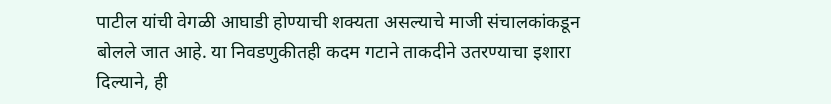पाटील यांची वेगळी आघाडी होण्याची शक्यता असल्याचे माजी संचालकांकडून बोलले जात आहे. या निवडणुकीतही कदम गटाने ताकदीने उतरण्याचा इशारा दिल्याने, ही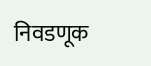निवडणूक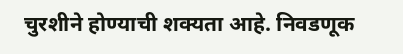चुरशीने होण्याची शक्यता आहे. निवडणूक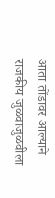आता तोंडावर आल्याने राजकीय जुळवाजुळवीला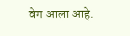वेग आला आहे.